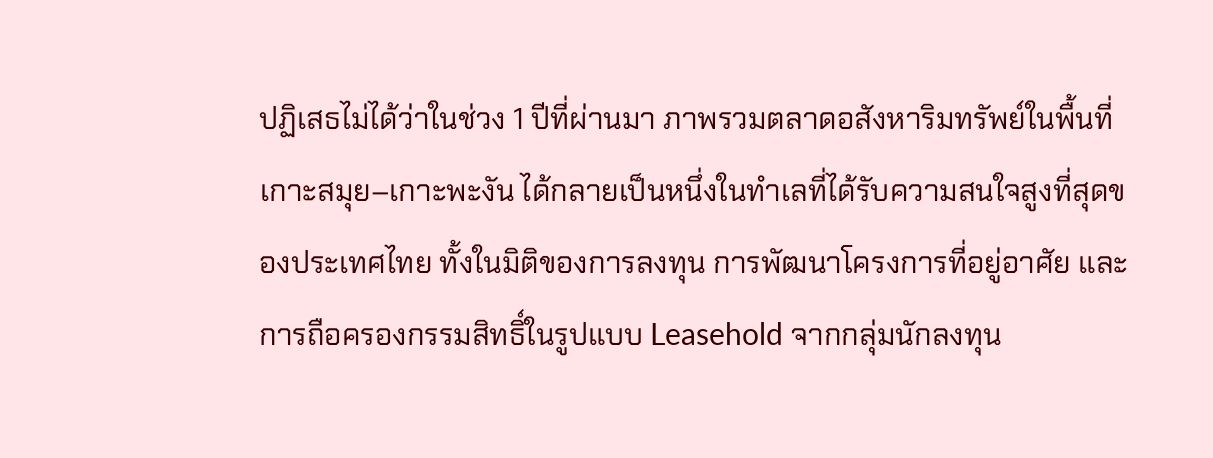ปฏิเสธไม่ได้ว่าในช่วง 1 ปีที่ผ่านมา ภาพรวมตลาดอสังหาริมทรัพย์ในพื้นที่ เกาะสมุย–เกาะพะงัน ได้กลายเป็นหนึ่งในทำเลที่ได้รับความสนใจสูงที่สุดของประเทศไทย ทั้งในมิติของการลงทุน การพัฒนาโครงการที่อยู่อาศัย และการถือครองกรรมสิทธิ์ในรูปแบบ Leasehold จากกลุ่มนักลงทุน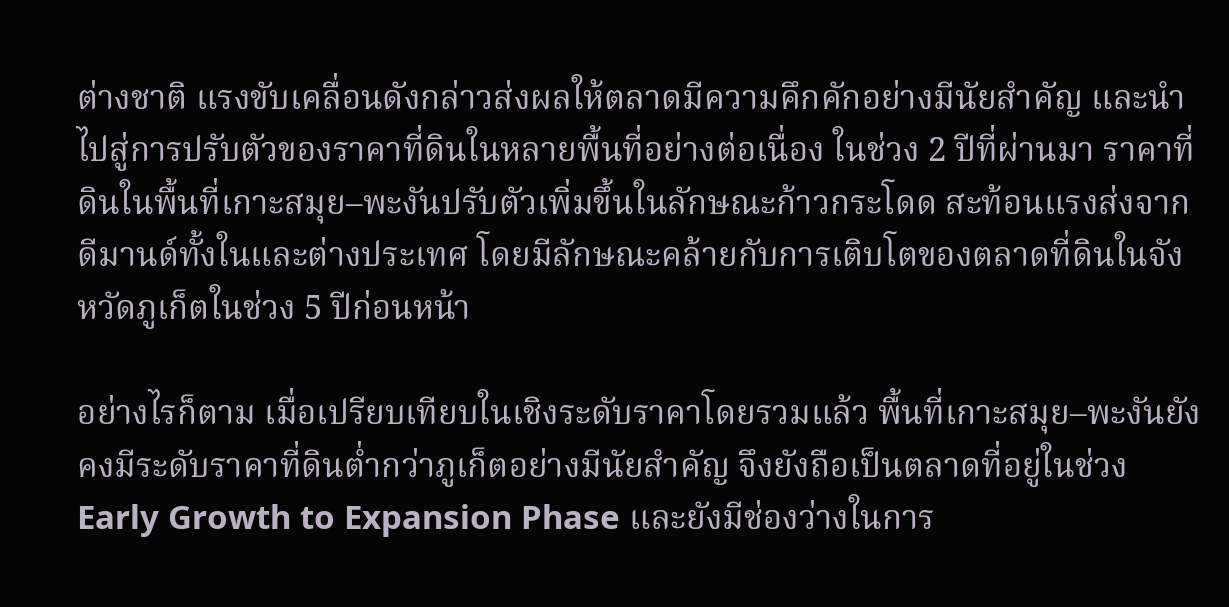ต่างชาติ แรงขับเคลื่อนดังกล่าวส่งผลให้ตลาดมีความคึกคักอย่างมีนัยสำคัญ และนำไปสู่การปรับตัวของราคาที่ดินในหลายพื้นที่อย่างต่อเนื่อง ในช่วง 2 ปีที่ผ่านมา ราคาที่ดินในพื้นที่เกาะสมุย–พะงันปรับตัวเพิ่มขึ้นในลักษณะก้าวกระโดด สะท้อนแรงส่งจากดีมานด์ทั้งในและต่างประเทศ โดยมีลักษณะคล้ายกับการเติบโตของตลาดที่ดินในจังหวัดภูเก็ตในช่วง 5 ปีก่อนหน้า

อย่างไรก็ตาม เมื่อเปรียบเทียบในเชิงระดับราคาโดยรวมแล้ว พื้นที่เกาะสมุย–พะงันยังคงมีระดับราคาที่ดินต่ำกว่าภูเก็ตอย่างมีนัยสำคัญ จึงยังถือเป็นตลาดที่อยู่ในช่วง Early Growth to Expansion Phase และยังมีช่องว่างในการ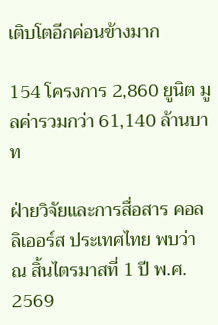เติบโตอีกค่อนข้างมาก

154 โครงการ 2,860 ยูนิต มูลค่ารวมกว่า 61,140 ล้านบาท

ฝ่ายวิจัยและการสื่อสาร คอลลิเออร์ส ประเทศไทย พบว่า ณ สิ้นไตรมาสที่ 1 ปี พ.ศ. 2569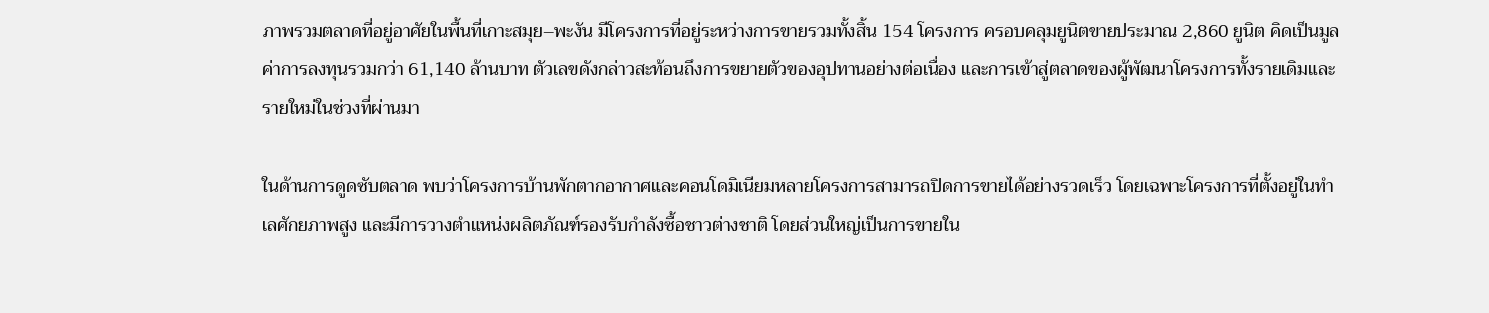ภาพรวมตลาดที่อยู่อาศัยในพื้นที่เกาะสมุย–พะงัน มีโครงการที่อยู่ระหว่างการขายรวมทั้งสิ้น 154 โครงการ ครอบคลุมยูนิตขายประมาณ 2,860 ยูนิต คิดเป็นมูลค่าการลงทุนรวมกว่า 61,140 ล้านบาท ตัวเลขดังกล่าวสะท้อนถึงการขยายตัวของอุปทานอย่างต่อเนื่อง และการเข้าสู่ตลาดของผู้พัฒนาโครงการทั้งรายเดิมและรายใหม่ในช่วงที่ผ่านมา

ในด้านการดูดซับตลาด พบว่าโครงการบ้านพักตากอากาศและคอนโดมิเนียมหลายโครงการสามารถปิดการขายได้อย่างรวดเร็ว โดยเฉพาะโครงการที่ตั้งอยู่ในทำเลศักยภาพสูง และมีการวางตำแหน่งผลิตภัณฑ์รองรับกำลังซื้อชาวต่างชาติ โดยส่วนใหญ่เป็นการขายใน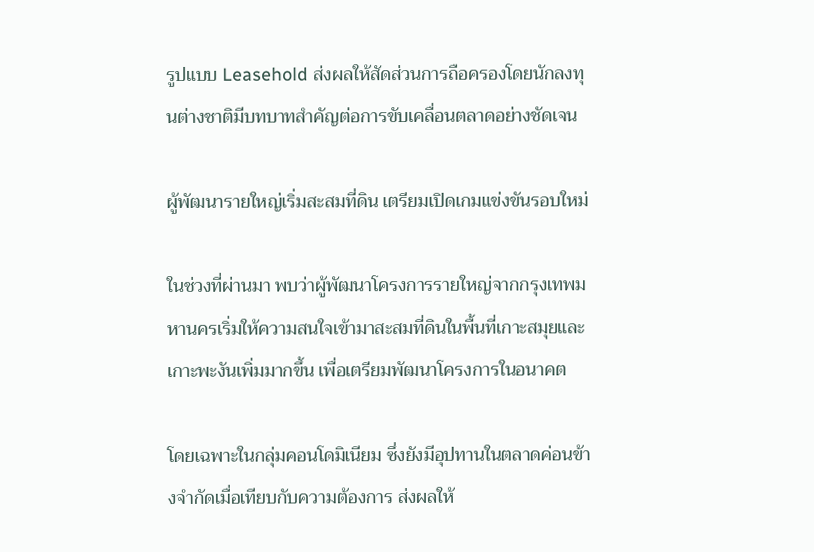รูปแบบ Leasehold ส่งผลให้สัดส่วนการถือครองโดยนักลงทุนต่างชาติมีบทบาทสำคัญต่อการขับเคลื่อนตลาดอย่างชัดเจน

ผู้พัฒนารายใหญ่เริ่มสะสมที่ดิน เตรียมเปิดเกมแข่งขันรอบใหม่

ในช่วงที่ผ่านมา พบว่าผู้พัฒนาโครงการรายใหญ่จากกรุงเทพมหานครเริ่มให้ความสนใจเข้ามาสะสมที่ดินในพื้นที่เกาะสมุยและเกาะพะงันเพิ่มมากขึ้น เพื่อเตรียมพัฒนาโครงการในอนาคต

โดยเฉพาะในกลุ่มคอนโดมิเนียม ซึ่งยังมีอุปทานในตลาดค่อนข้างจำกัดเมื่อเทียบกับความต้องการ ส่งผลให้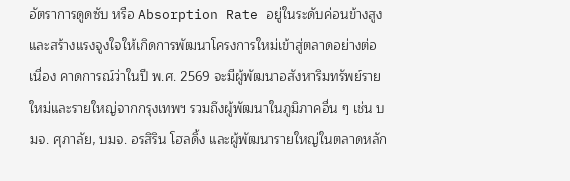อัตราการดูดซับ หรือ Absorption Rate อยู่ในระดับค่อนข้างสูง และสร้างแรงจูงใจให้เกิดการพัฒนาโครงการใหม่เข้าสู่ตลาดอย่างต่อเนื่อง คาดการณ์ว่าในปี พ.ศ. 2569 จะมีผู้พัฒนาอสังหาริมทรัพย์รายใหม่และรายใหญ่จากกรุงเทพฯ รวมถึงผู้พัฒนาในภูมิภาคอื่น ๆ เช่น บมจ. ศุภาลัย, บมจ. อรสิริน โฮลดิ้ง และผู้พัฒนารายใหญ่ในตลาดหลัก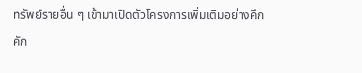ทรัพย์รายอื่น ๆ เข้ามาเปิดตัวโครงการเพิ่มเติมอย่างคึกคัก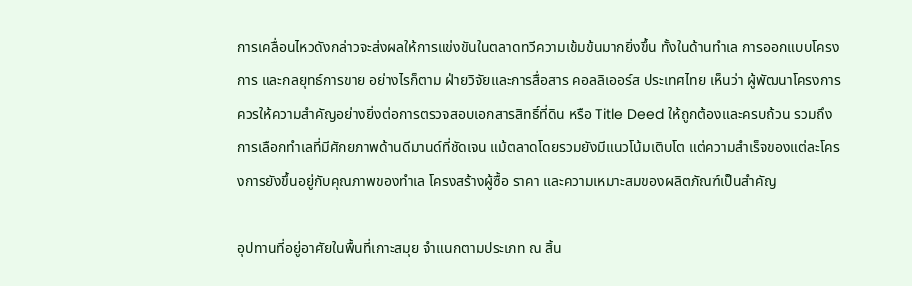การเคลื่อนไหวดังกล่าวจะส่งผลให้การแข่งขันในตลาดทวีความเข้มข้นมากยิ่งขึ้น ทั้งในด้านทำเล การออกแบบโครงการ และกลยุทธ์การขาย อย่างไรก็ตาม ฝ่ายวิจัยและการสื่อสาร คอลลิเออร์ส ประเทศไทย เห็นว่า ผู้พัฒนาโครงการควรให้ความสำคัญอย่างยิ่งต่อการตรวจสอบเอกสารสิทธิ์ที่ดิน หรือ Title Deed ให้ถูกต้องและครบถ้วน รวมถึงการเลือกทำเลที่มีศักยภาพด้านดีมานด์ที่ชัดเจน แม้ตลาดโดยรวมยังมีแนวโน้มเติบโต แต่ความสำเร็จของแต่ละโครงการยังขึ้นอยู่กับคุณภาพของทำเล โครงสร้างผู้ซื้อ ราคา และความเหมาะสมของผลิตภัณฑ์เป็นสำคัญ

อุปทานที่อยู่อาศัยในพื้นที่เกาะสมุย จำแนกตามประเภท ณ สิ้น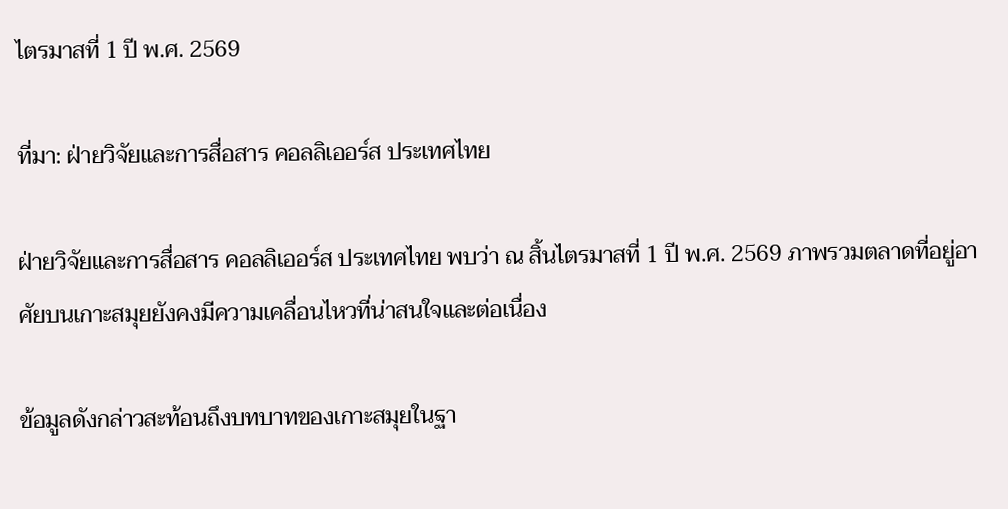ไตรมาสที่ 1 ปี พ.ศ. 2569

ที่มา: ฝ่ายวิจัยและการสื่อสาร คอลลิเออร์ส ประเทศไทย

ฝ่ายวิจัยและการสื่อสาร คอลลิเออร์ส ประเทศไทย พบว่า ณ สิ้นไตรมาสที่ 1 ปี พ.ศ. 2569 ภาพรวมตลาดที่อยู่อาศัยบนเกาะสมุยยังคงมีความเคลื่อนไหวที่น่าสนใจและต่อเนื่อง

ข้อมูลดังกล่าวสะท้อนถึงบทบาทของเกาะสมุยในฐา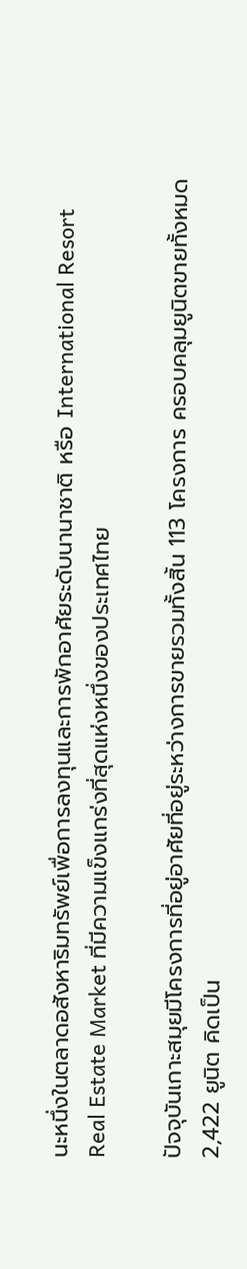นะหนึ่งในตลาดอสังหาริมทรัพย์เพื่อการลงทุนและการพักอาศัยระดับนานาชาติ หรือ International Resort Real Estate Market ที่มีความแข็งแกร่งที่สุดแห่งหนึ่งของประเทศไทย

ปัจจุบันเกาะสมุยมีโครงการที่อยู่อาศัยที่อยู่ระหว่างการขายรวมทั้งสิ้น 113 โครงการ ครอบคลุมยูนิตขายทั้งหมด 2,422 ยูนิต คิดเป็น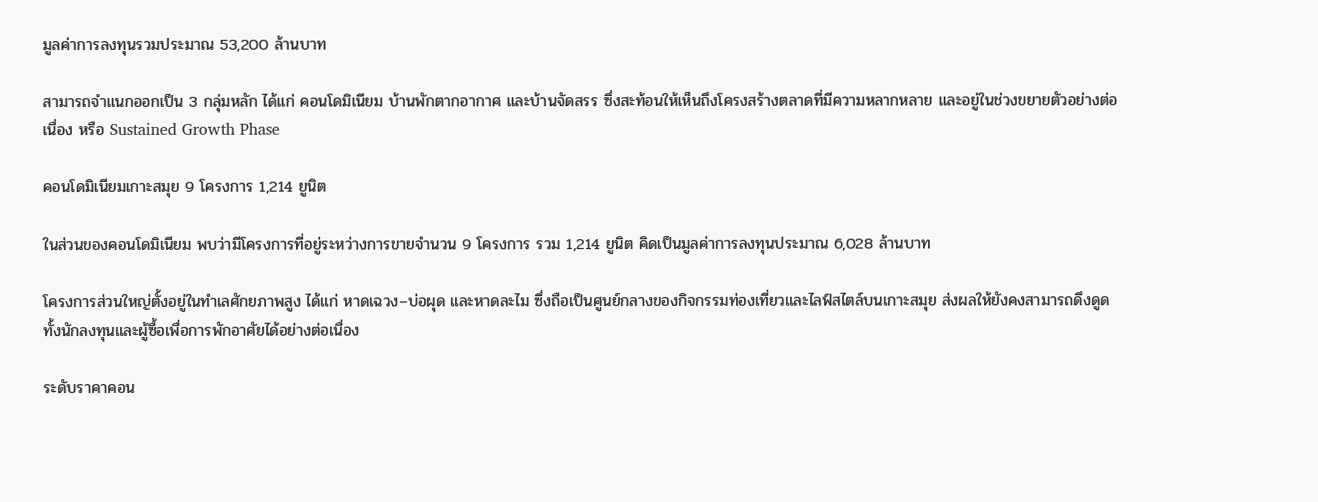มูลค่าการลงทุนรวมประมาณ 53,200 ล้านบาท

สามารถจำแนกออกเป็น 3 กลุ่มหลัก ได้แก่ คอนโดมิเนียม บ้านพักตากอากาศ และบ้านจัดสรร ซึ่งสะท้อนให้เห็นถึงโครงสร้างตลาดที่มีความหลากหลาย และอยู่ในช่วงขยายตัวอย่างต่อเนื่อง หรือ Sustained Growth Phase

คอนโดมิเนียมเกาะสมุย 9 โครงการ 1,214 ยูนิต

ในส่วนของคอนโดมิเนียม พบว่ามีโครงการที่อยู่ระหว่างการขายจำนวน 9 โครงการ รวม 1,214 ยูนิต คิดเป็นมูลค่าการลงทุนประมาณ 6,028 ล้านบาท

โครงการส่วนใหญ่ตั้งอยู่ในทำเลศักยภาพสูง ได้แก่ หาดเฉวง–บ่อผุด และหาดละไม ซึ่งถือเป็นศูนย์กลางของกิจกรรมท่องเที่ยวและไลฟ์สไตล์บนเกาะสมุย ส่งผลให้ยังคงสามารถดึงดูดทั้งนักลงทุนและผู้ซื้อเพื่อการพักอาศัยได้อย่างต่อเนื่อง

ระดับราคาคอน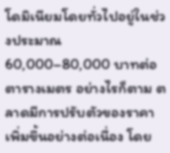โดมิเนียมโดยทั่วไปอยู่ในช่วงประมาณ 60,000–80,000 บาทต่อตารางเมตร อย่างไรก็ตาม ตลาดมีการปรับตัวของราคาเพิ่มขึ้นอย่างต่อเนื่อง โดย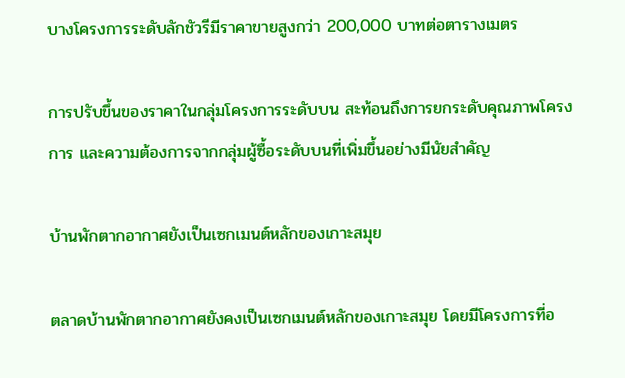บางโครงการระดับลักชัวรีมีราคาขายสูงกว่า 200,000 บาทต่อตารางเมตร

การปรับขึ้นของราคาในกลุ่มโครงการระดับบน สะท้อนถึงการยกระดับคุณภาพโครงการ และความต้องการจากกลุ่มผู้ซื้อระดับบนที่เพิ่มขึ้นอย่างมีนัยสำคัญ

บ้านพักตากอากาศยังเป็นเซกเมนต์หลักของเกาะสมุย

ตลาดบ้านพักตากอากาศยังคงเป็นเซกเมนต์หลักของเกาะสมุย โดยมีโครงการที่อ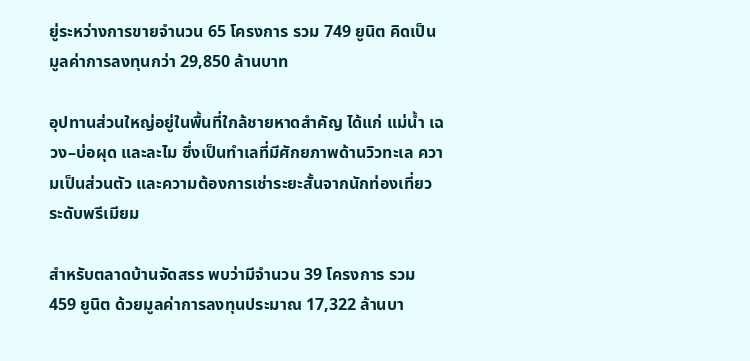ยู่ระหว่างการขายจำนวน 65 โครงการ รวม 749 ยูนิต คิดเป็นมูลค่าการลงทุนกว่า 29,850 ล้านบาท

อุปทานส่วนใหญ่อยู่ในพื้นที่ใกล้ชายหาดสำคัญ ได้แก่ แม่น้ำ เฉวง–บ่อผุด และละไม ซึ่งเป็นทำเลที่มีศักยภาพด้านวิวทะเล ความเป็นส่วนตัว และความต้องการเช่าระยะสั้นจากนักท่องเที่ยวระดับพรีเมียม

สำหรับตลาดบ้านจัดสรร พบว่ามีจำนวน 39 โครงการ รวม 459 ยูนิต ด้วยมูลค่าการลงทุนประมาณ 17,322 ล้านบา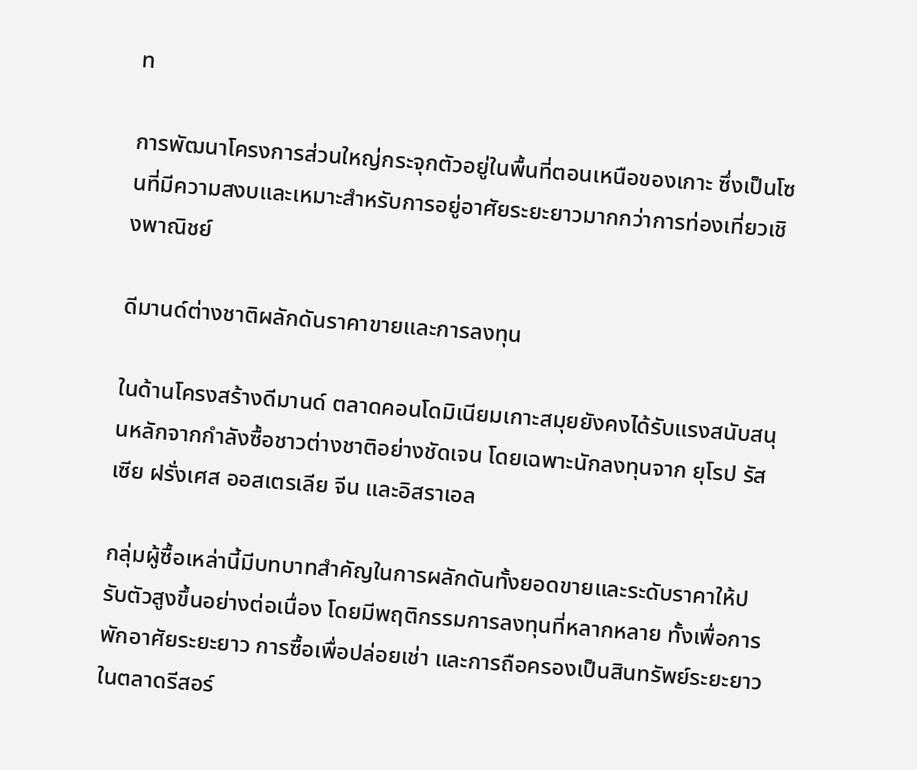ท

การพัฒนาโครงการส่วนใหญ่กระจุกตัวอยู่ในพื้นที่ตอนเหนือของเกาะ ซึ่งเป็นโซนที่มีความสงบและเหมาะสำหรับการอยู่อาศัยระยะยาวมากกว่าการท่องเที่ยวเชิงพาณิชย์

ดีมานด์ต่างชาติผลักดันราคาขายและการลงทุน

ในด้านโครงสร้างดีมานด์ ตลาดคอนโดมิเนียมเกาะสมุยยังคงได้รับแรงสนับสนุนหลักจากกำลังซื้อชาวต่างชาติอย่างชัดเจน โดยเฉพาะนักลงทุนจาก ยุโรป รัสเซีย ฝรั่งเศส ออสเตรเลีย จีน และอิสราเอล

กลุ่มผู้ซื้อเหล่านี้มีบทบาทสำคัญในการผลักดันทั้งยอดขายและระดับราคาให้ปรับตัวสูงขึ้นอย่างต่อเนื่อง โดยมีพฤติกรรมการลงทุนที่หลากหลาย ทั้งเพื่อการพักอาศัยระยะยาว การซื้อเพื่อปล่อยเช่า และการถือครองเป็นสินทรัพย์ระยะยาวในตลาดรีสอร์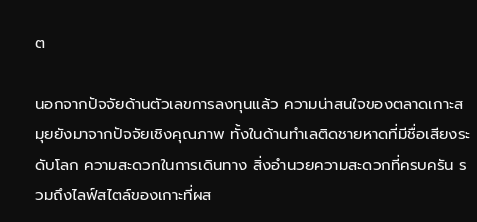ต

นอกจากปัจจัยด้านตัวเลขการลงทุนแล้ว ความน่าสนใจของตลาดเกาะสมุยยังมาจากปัจจัยเชิงคุณภาพ ทั้งในด้านทำเลติดชายหาดที่มีชื่อเสียงระดับโลก ความสะดวกในการเดินทาง สิ่งอำนวยความสะดวกที่ครบครัน รวมถึงไลฟ์สไตล์ของเกาะที่ผส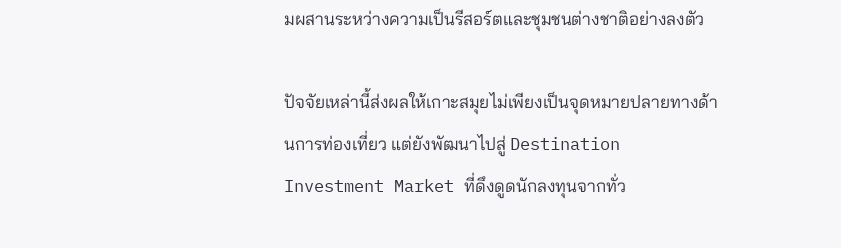มผสานระหว่างความเป็นรีสอร์ตและชุมชนต่างชาติอย่างลงตัว

ปัจจัยเหล่านี้ส่งผลให้เกาะสมุยไม่เพียงเป็นจุดหมายปลายทางด้านการท่องเที่ยว แต่ยังพัฒนาไปสู่ Destination Investment Market ที่ดึงดูดนักลงทุนจากทั่ว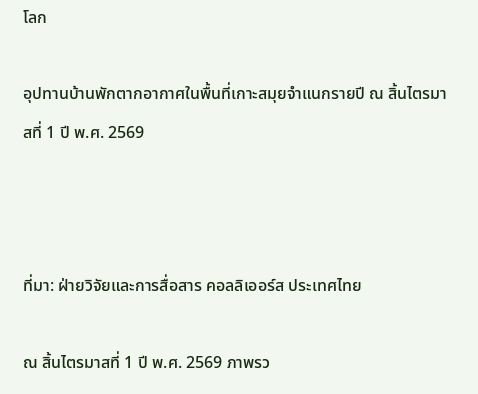โลก

อุปทานบ้านพักตากอากาศในพื้นที่เกาะสมุยจำแนกรายปี ณ สิ้นไตรมาสที่ 1 ปี พ.ศ. 2569



ที่มา: ฝ่ายวิจัยและการสื่อสาร คอลลิเออร์ส ประเทศไทย

ณ สิ้นไตรมาสที่ 1 ปี พ.ศ. 2569 ภาพรว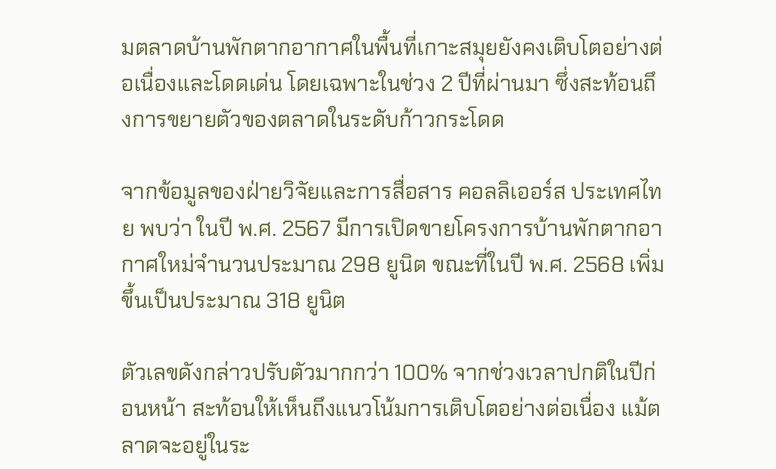มตลาดบ้านพักตากอากาศในพื้นที่เกาะสมุยยังคงเติบโตอย่างต่อเนื่องและโดดเด่น โดยเฉพาะในช่วง 2 ปีที่ผ่านมา ซึ่งสะท้อนถึงการขยายตัวของตลาดในระดับก้าวกระโดด

จากข้อมูลของฝ่ายวิจัยและการสื่อสาร คอลลิเออร์ส ประเทศไทย พบว่า ในปี พ.ศ. 2567 มีการเปิดขายโครงการบ้านพักตากอากาศใหม่จำนวนประมาณ 298 ยูนิต ขณะที่ในปี พ.ศ. 2568 เพิ่มขึ้นเป็นประมาณ 318 ยูนิต

ตัวเลขดังกล่าวปรับตัวมากกว่า 100% จากช่วงเวลาปกติในปีก่อนหน้า สะท้อนให้เห็นถึงแนวโน้มการเติบโตอย่างต่อเนื่อง แม้ตลาดจะอยู่ในระ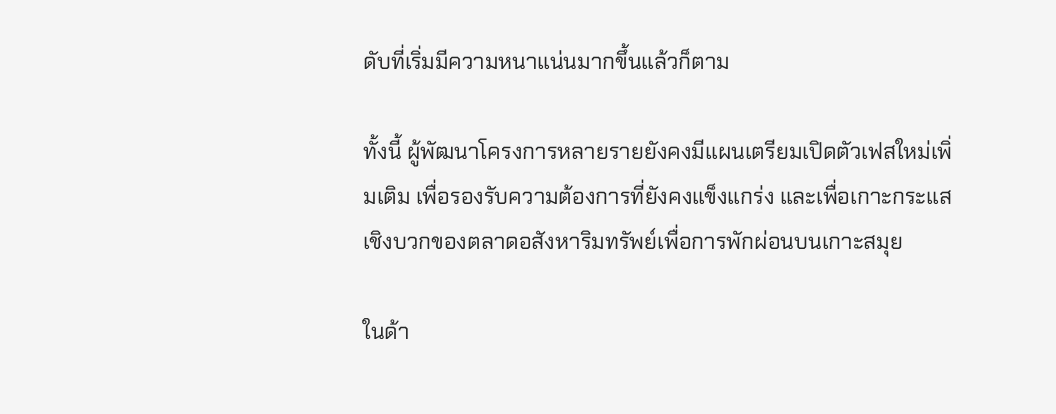ดับที่เริ่มมีความหนาแน่นมากขึ้นแล้วก็ตาม

ทั้งนี้ ผู้พัฒนาโครงการหลายรายยังคงมีแผนเตรียมเปิดตัวเฟสใหม่เพิ่มเติม เพื่อรองรับความต้องการที่ยังคงแข็งแกร่ง และเพื่อเกาะกระแสเชิงบวกของตลาดอสังหาริมทรัพย์เพื่อการพักผ่อนบนเกาะสมุย

ในด้า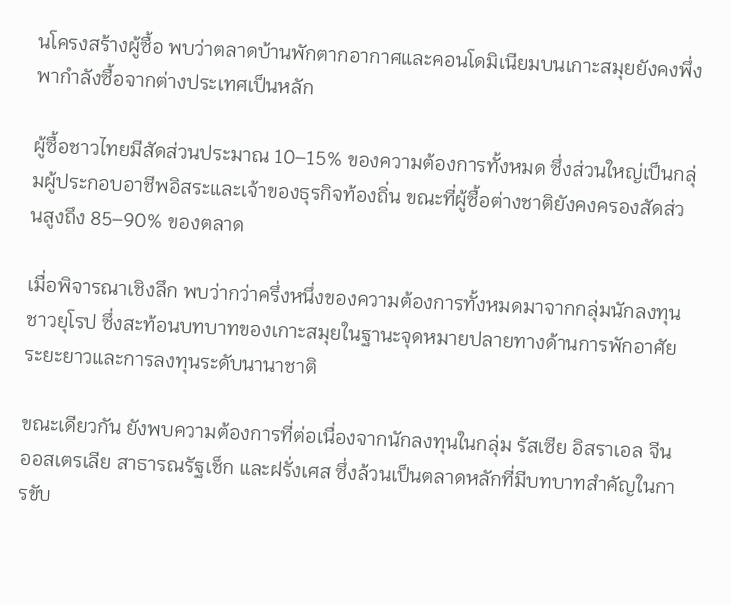นโครงสร้างผู้ซื้อ พบว่าตลาดบ้านพักตากอากาศและคอนโดมิเนียมบนเกาะสมุยยังคงพึ่งพากำลังซื้อจากต่างประเทศเป็นหลัก

ผู้ซื้อชาวไทยมีสัดส่วนประมาณ 10–15% ของความต้องการทั้งหมด ซึ่งส่วนใหญ่เป็นกลุ่มผู้ประกอบอาชีพอิสระและเจ้าของธุรกิจท้องถิ่น ขณะที่ผู้ซื้อต่างชาติยังคงครองสัดส่วนสูงถึง 85–90% ของตลาด

เมื่อพิจารณาเชิงลึก พบว่ากว่าครึ่งหนึ่งของความต้องการทั้งหมดมาจากกลุ่มนักลงทุนชาวยุโรป ซึ่งสะท้อนบทบาทของเกาะสมุยในฐานะจุดหมายปลายทางด้านการพักอาศัยระยะยาวและการลงทุนระดับนานาชาติ

ขณะเดียวกัน ยังพบความต้องการที่ต่อเนื่องจากนักลงทุนในกลุ่ม รัสเซีย อิสราเอล จีน ออสเตรเลีย สาธารณรัฐเช็ก และฝรั่งเศส ซึ่งล้วนเป็นตลาดหลักที่มีบทบาทสำคัญในการขับ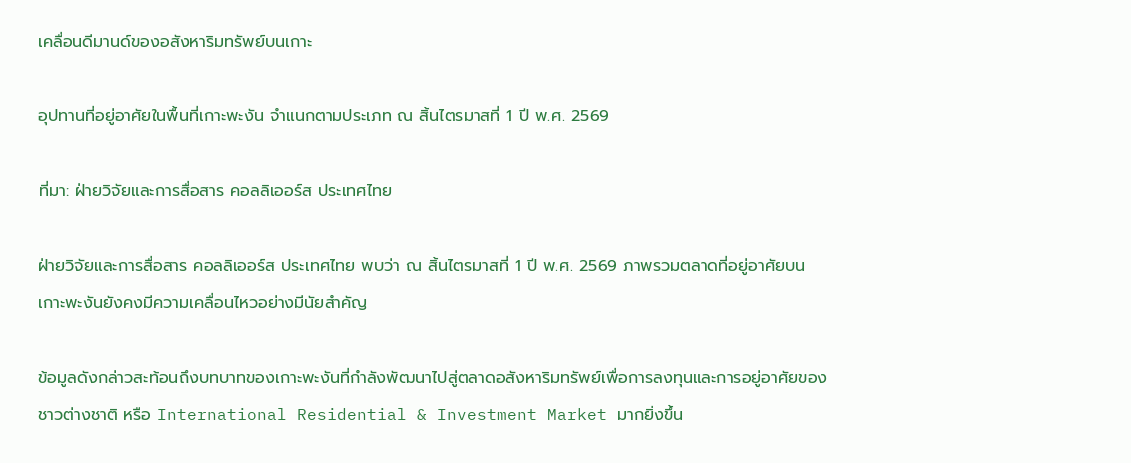เคลื่อนดีมานด์ของอสังหาริมทรัพย์บนเกาะ

อุปทานที่อยู่อาศัยในพื้นที่เกาะพะงัน จำแนกตามประเภท ณ สิ้นไตรมาสที่ 1 ปี พ.ศ. 2569

ที่มา: ฝ่ายวิจัยและการสื่อสาร คอลลิเออร์ส ประเทศไทย

ฝ่ายวิจัยและการสื่อสาร คอลลิเออร์ส ประเทศไทย พบว่า ณ สิ้นไตรมาสที่ 1 ปี พ.ศ. 2569 ภาพรวมตลาดที่อยู่อาศัยบนเกาะพะงันยังคงมีความเคลื่อนไหวอย่างมีนัยสำคัญ

ข้อมูลดังกล่าวสะท้อนถึงบทบาทของเกาะพะงันที่กำลังพัฒนาไปสู่ตลาดอสังหาริมทรัพย์เพื่อการลงทุนและการอยู่อาศัยของชาวต่างชาติ หรือ International Residential & Investment Market มากยิ่งขึ้น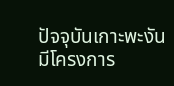ปัจจุบันเกาะพะงันมีโครงการ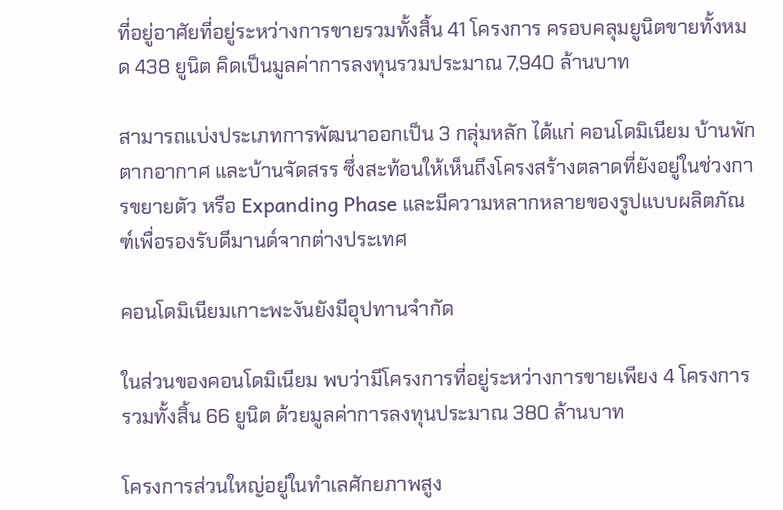ที่อยู่อาศัยที่อยู่ระหว่างการขายรวมทั้งสิ้น 41 โครงการ ครอบคลุมยูนิตขายทั้งหมด 438 ยูนิต คิดเป็นมูลค่าการลงทุนรวมประมาณ 7,940 ล้านบาท

สามารถแบ่งประเภทการพัฒนาออกเป็น 3 กลุ่มหลัก ได้แก่ คอนโดมิเนียม บ้านพักตากอากาศ และบ้านจัดสรร ซึ่งสะท้อนให้เห็นถึงโครงสร้างตลาดที่ยังอยู่ในช่วงการขยายตัว หรือ Expanding Phase และมีความหลากหลายของรูปแบบผลิตภัณฑ์เพื่อรองรับดีมานด์จากต่างประเทศ

คอนโดมิเนียมเกาะพะงันยังมีอุปทานจำกัด

ในส่วนของคอนโดมิเนียม พบว่ามีโครงการที่อยู่ระหว่างการขายเพียง 4 โครงการ รวมทั้งสิ้น 66 ยูนิต ด้วยมูลค่าการลงทุนประมาณ 380 ล้านบาท

โครงการส่วนใหญ่อยู่ในทำเลศักยภาพสูง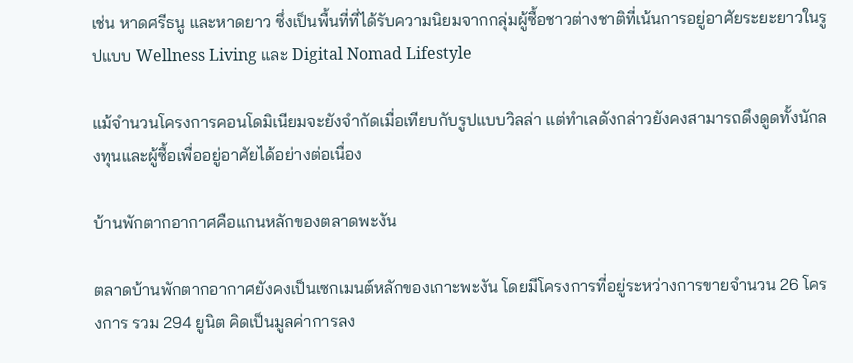เช่น หาดศรีธนู และหาดยาว ซึ่งเป็นพื้นที่ที่ได้รับความนิยมจากกลุ่มผู้ซื้อชาวต่างชาติที่เน้นการอยู่อาศัยระยะยาวในรูปแบบ Wellness Living และ Digital Nomad Lifestyle

แม้จำนวนโครงการคอนโดมิเนียมจะยังจำกัดเมื่อเทียบกับรูปแบบวิลล่า แต่ทำเลดังกล่าวยังคงสามารถดึงดูดทั้งนักลงทุนและผู้ซื้อเพื่ออยู่อาศัยได้อย่างต่อเนื่อง

บ้านพักตากอากาศคือแกนหลักของตลาดพะงัน

ตลาดบ้านพักตากอากาศยังคงเป็นเซกเมนต์หลักของเกาะพะงัน โดยมีโครงการที่อยู่ระหว่างการขายจำนวน 26 โครงการ รวม 294 ยูนิต คิดเป็นมูลค่าการลง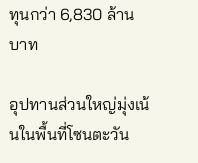ทุนกว่า 6,830 ล้านบาท

อุปทานส่วนใหญ่มุ่งเน้นในพื้นที่โซนตะวัน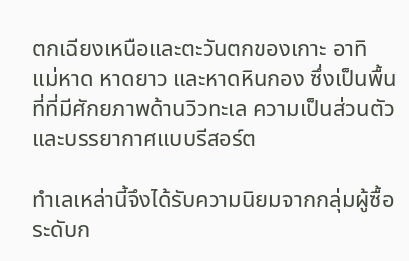ตกเฉียงเหนือและตะวันตกของเกาะ อาทิ แม่หาด หาดยาว และหาดหินกอง ซึ่งเป็นพื้นที่ที่มีศักยภาพด้านวิวทะเล ความเป็นส่วนตัว และบรรยากาศแบบรีสอร์ต

ทำเลเหล่านี้จึงได้รับความนิยมจากกลุ่มผู้ซื้อระดับก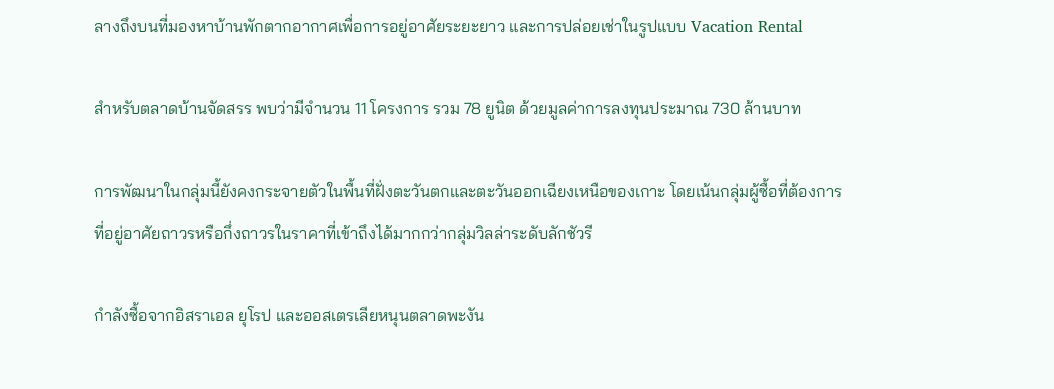ลางถึงบนที่มองหาบ้านพักตากอากาศเพื่อการอยู่อาศัยระยะยาว และการปล่อยเช่าในรูปแบบ Vacation Rental

สำหรับตลาดบ้านจัดสรร พบว่ามีจำนวน 11 โครงการ รวม 78 ยูนิต ด้วยมูลค่าการลงทุนประมาณ 730 ล้านบาท

การพัฒนาในกลุ่มนี้ยังคงกระจายตัวในพื้นที่ฝั่งตะวันตกและตะวันออกเฉียงเหนือของเกาะ โดยเน้นกลุ่มผู้ซื้อที่ต้องการที่อยู่อาศัยถาวรหรือกึ่งถาวรในราคาที่เข้าถึงได้มากกว่ากลุ่มวิลล่าระดับลักชัวรี

กำลังซื้อจากอิสราเอล ยุโรป และออสเตรเลียหนุนตลาดพะงัน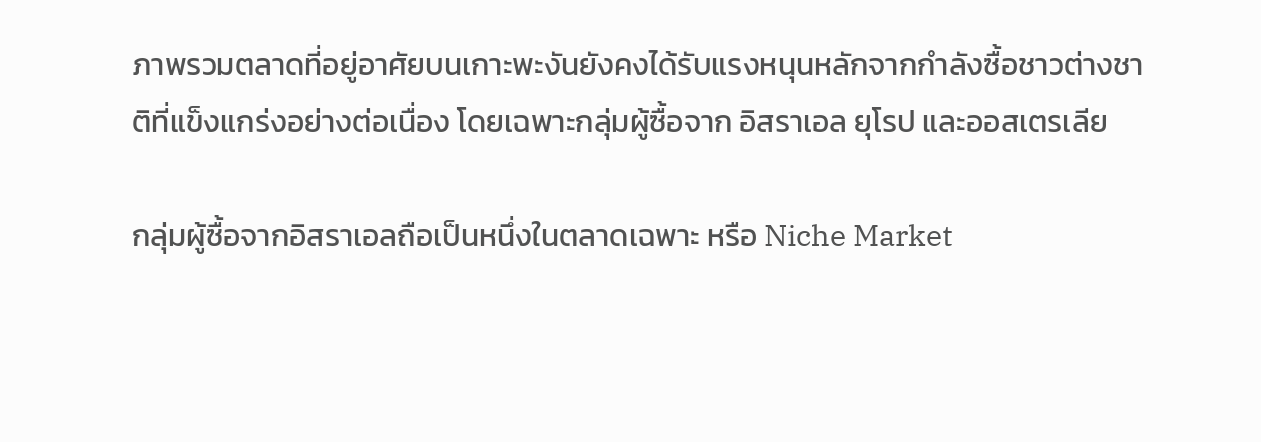ภาพรวมตลาดที่อยู่อาศัยบนเกาะพะงันยังคงได้รับแรงหนุนหลักจากกำลังซื้อชาวต่างชาติที่แข็งแกร่งอย่างต่อเนื่อง โดยเฉพาะกลุ่มผู้ซื้อจาก อิสราเอล ยุโรป และออสเตรเลีย

กลุ่มผู้ซื้อจากอิสราเอลถือเป็นหนึ่งในตลาดเฉพาะ หรือ Niche Market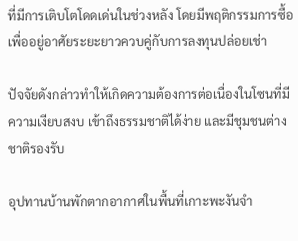ที่มีการเติบโตโดดเด่นในช่วงหลัง โดยมีพฤติกรรมการซื้อเพื่ออยู่อาศัยระยะยาวควบคู่กับการลงทุนปล่อยเช่า

ปัจจัยดังกล่าวทำให้เกิดความต้องการต่อเนื่องในโซนที่มีความเงียบสงบ เข้าถึงธรรมชาติได้ง่าย และมีชุมชนต่างชาติรองรับ

อุปทานบ้านพักตากอากาศในพื้นที่เกาะพะงันจำ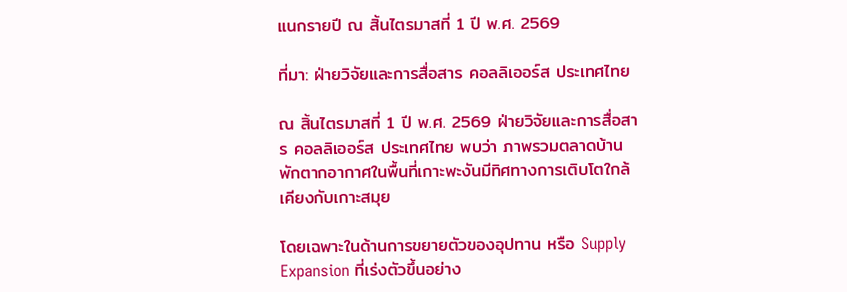แนกรายปี ณ สิ้นไตรมาสที่ 1 ปี พ.ศ. 2569

ที่มา: ฝ่ายวิจัยและการสื่อสาร คอลลิเออร์ส ประเทศไทย

ณ สิ้นไตรมาสที่ 1 ปี พ.ศ. 2569 ฝ่ายวิจัยและการสื่อสาร คอลลิเออร์ส ประเทศไทย พบว่า ภาพรวมตลาดบ้านพักตากอากาศในพื้นที่เกาะพะงันมีทิศทางการเติบโตใกล้เคียงกับเกาะสมุย

โดยเฉพาะในด้านการขยายตัวของอุปทาน หรือ Supply Expansion ที่เร่งตัวขึ้นอย่าง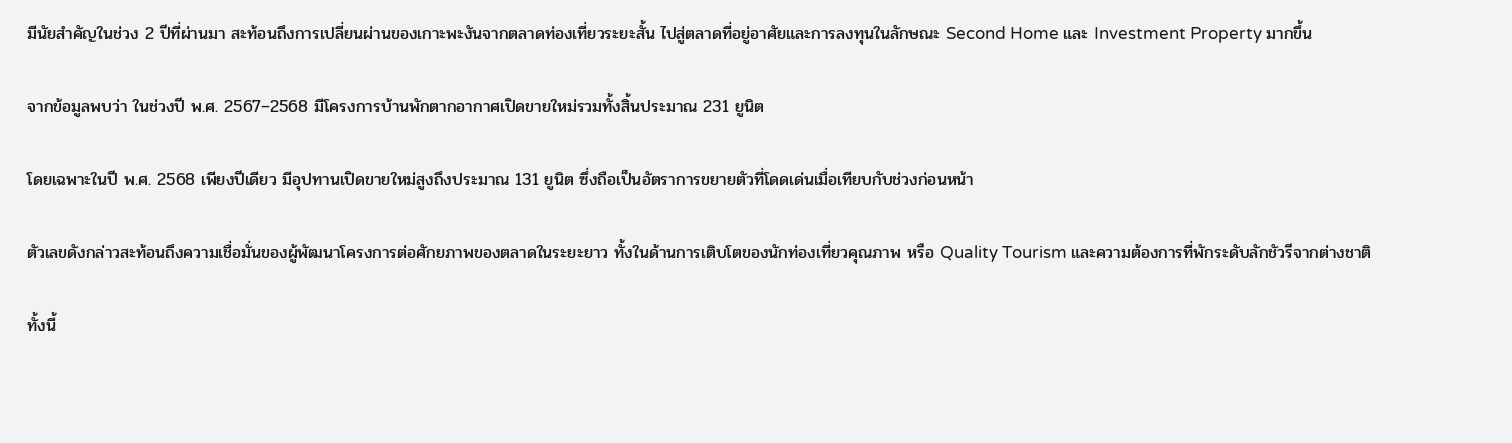มีนัยสำคัญในช่วง 2 ปีที่ผ่านมา สะท้อนถึงการเปลี่ยนผ่านของเกาะพะงันจากตลาดท่องเที่ยวระยะสั้น ไปสู่ตลาดที่อยู่อาศัยและการลงทุนในลักษณะ Second Home และ Investment Property มากขึ้น

จากข้อมูลพบว่า ในช่วงปี พ.ศ. 2567–2568 มีโครงการบ้านพักตากอากาศเปิดขายใหม่รวมทั้งสิ้นประมาณ 231 ยูนิต

โดยเฉพาะในปี พ.ศ. 2568 เพียงปีเดียว มีอุปทานเปิดขายใหม่สูงถึงประมาณ 131 ยูนิต ซึ่งถือเป็นอัตราการขยายตัวที่โดดเด่นเมื่อเทียบกับช่วงก่อนหน้า

ตัวเลขดังกล่าวสะท้อนถึงความเชื่อมั่นของผู้พัฒนาโครงการต่อศักยภาพของตลาดในระยะยาว ทั้งในด้านการเติบโตของนักท่องเที่ยวคุณภาพ หรือ Quality Tourism และความต้องการที่พักระดับลักชัวรีจากต่างชาติ

ทั้งนี้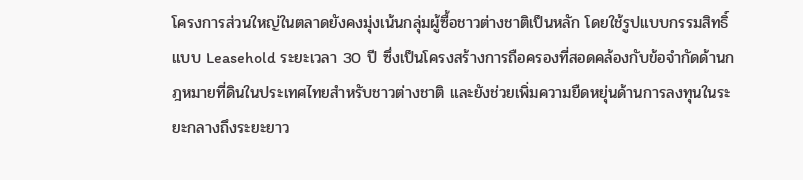โครงการส่วนใหญ่ในตลาดยังคงมุ่งเน้นกลุ่มผู้ซื้อชาวต่างชาติเป็นหลัก โดยใช้รูปแบบกรรมสิทธิ์แบบ Leasehold ระยะเวลา 30 ปี ซึ่งเป็นโครงสร้างการถือครองที่สอดคล้องกับข้อจำกัดด้านกฎหมายที่ดินในประเทศไทยสำหรับชาวต่างชาติ และยังช่วยเพิ่มความยืดหยุ่นด้านการลงทุนในระยะกลางถึงระยะยาว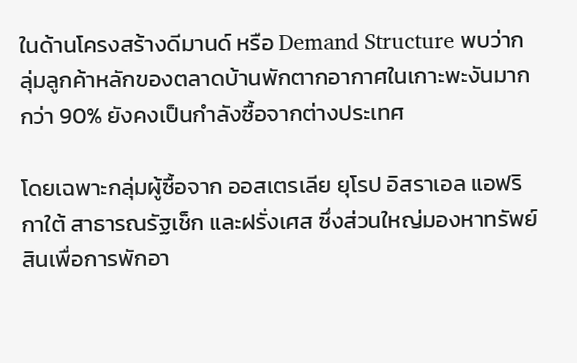ในด้านโครงสร้างดีมานด์ หรือ Demand Structure พบว่ากลุ่มลูกค้าหลักของตลาดบ้านพักตากอากาศในเกาะพะงันมากกว่า 90% ยังคงเป็นกำลังซื้อจากต่างประเทศ

โดยเฉพาะกลุ่มผู้ซื้อจาก ออสเตรเลีย ยุโรป อิสราเอล แอฟริกาใต้ สาธารณรัฐเช็ก และฝรั่งเศส ซึ่งส่วนใหญ่มองหาทรัพย์สินเพื่อการพักอา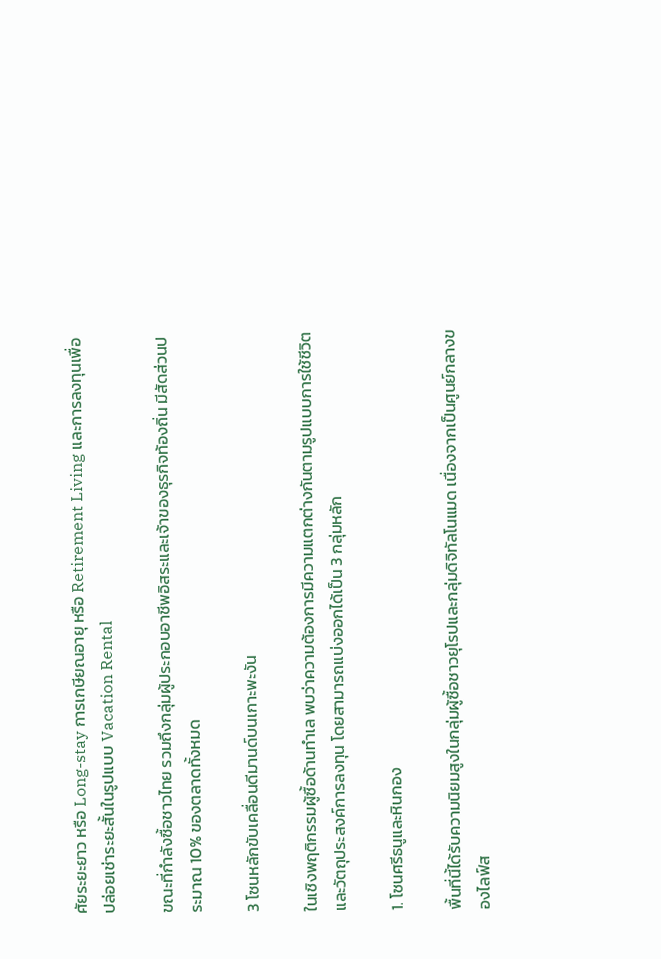ศัยระยะยาว หรือ Long-stay การเกษียณอายุ หรือ Retirement Living และการลงทุนเพื่อปล่อยเช่าระยะสั้นในรูปแบบ Vacation Rental

ขณะที่กำลังซื้อชาวไทย รวมถึงกลุ่มผู้ประกอบอาชีพอิสระและเจ้าของธุรกิจท้องถิ่น มีสัดส่วนประมาณ 10% ของตลาดทั้งหมด

3 โซนหลักขับเคลื่อนดีมานด์บนเกาะพะงัน

ในเชิงพฤติกรรมผู้ซื้อด้านทำเล พบว่าความต้องการมีความแตกต่างกันตามรูปแบบการใช้ชีวิตและวัตถุประสงค์การลงทุน โดยสามารถแบ่งออกได้เป็น 3 กลุ่มหลัก

1. โซนศรีธนูและหินกอง

พื้นที่นี้ได้รับความนิยมสูงในกลุ่มผู้ซื้อชาวยุโรปและกลุ่มดิจิทัลโนแมด เนื่องจากเป็นศูนย์กลางของไลฟ์ส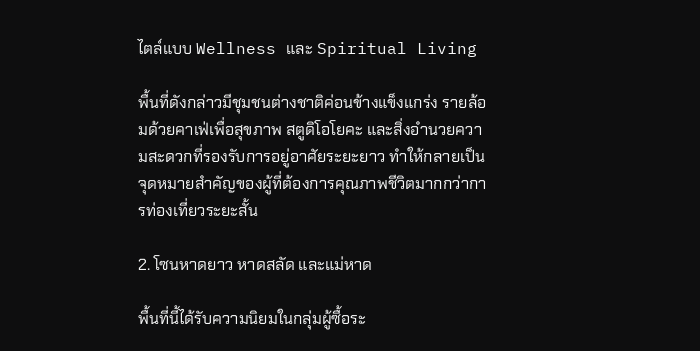ไตล์แบบ Wellness และ Spiritual Living

พื้นที่ดังกล่าวมีชุมชนต่างชาติค่อนข้างแข็งแกร่ง รายล้อมด้วยคาเฟ่เพื่อสุขภาพ สตูดิโอโยคะ และสิ่งอำนวยความสะดวกที่รองรับการอยู่อาศัยระยะยาว ทำให้กลายเป็นจุดหมายสำคัญของผู้ที่ต้องการคุณภาพชีวิตมากกว่าการท่องเที่ยวระยะสั้น

2. โซนหาดยาว หาดสลัด และแม่หาด

พื้นที่นี้ได้รับความนิยมในกลุ่มผู้ซื้อระ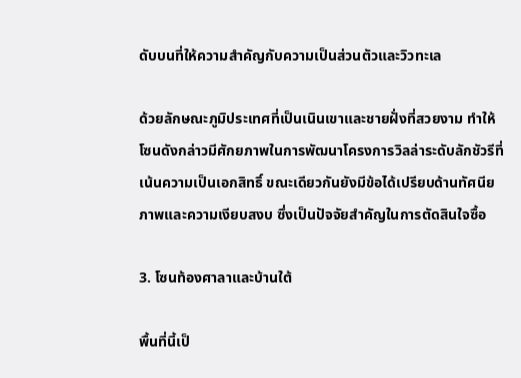ดับบนที่ให้ความสำคัญกับความเป็นส่วนตัวและวิวทะเล

ด้วยลักษณะภูมิประเทศที่เป็นเนินเขาและชายฝั่งที่สวยงาม ทำให้โซนดังกล่าวมีศักยภาพในการพัฒนาโครงการวิลล่าระดับลักชัวรีที่เน้นความเป็นเอกสิทธิ์ ขณะเดียวกันยังมีข้อได้เปรียบด้านทัศนียภาพและความเงียบสงบ ซึ่งเป็นปัจจัยสำคัญในการตัดสินใจซื้อ

3. โซนท้องศาลาและบ้านใต้

พื้นที่นี้เป็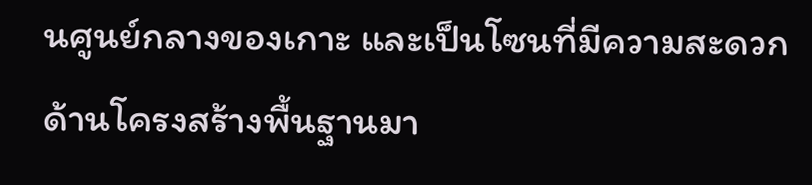นศูนย์กลางของเกาะ และเป็นโซนที่มีความสะดวกด้านโครงสร้างพื้นฐานมา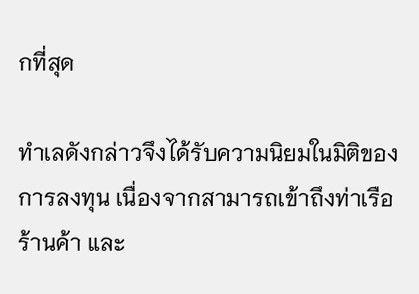กที่สุด

ทำเลดังกล่าวจึงได้รับความนิยมในมิติของการลงทุน เนื่องจากสามารถเข้าถึงท่าเรือ ร้านค้า และ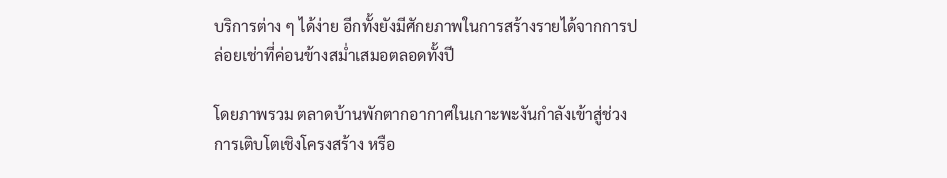บริการต่าง ๆ ได้ง่าย อีกทั้งยังมีศักยภาพในการสร้างรายได้จากการปล่อยเช่าที่ค่อนข้างสม่ำเสมอตลอดทั้งปี

โดยภาพรวม ตลาดบ้านพักตากอากาศในเกาะพะงันกำลังเข้าสู่ช่วงการเติบโตเชิงโครงสร้าง หรือ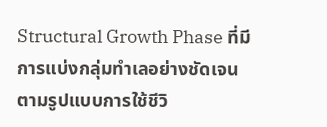Structural Growth Phase ที่มีการแบ่งกลุ่มทำเลอย่างชัดเจนตามรูปแบบการใช้ชีวิ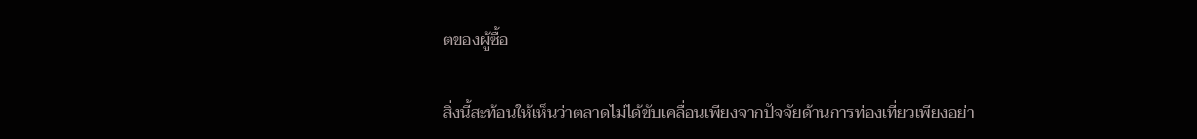ตของผู้ซื้อ

สิ่งนี้สะท้อนให้เห็นว่าตลาดไม่ได้ขับเคลื่อนเพียงจากปัจจัยด้านการท่องเที่ยวเพียงอย่า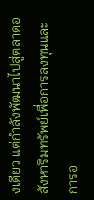งเดียว แต่กำลังพัฒนาไปสู่ตลาดอสังหาริมทรัพย์เพื่อการลงทุนและการอ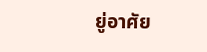ยู่อาศัย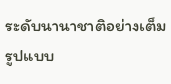ระดับนานาชาติอย่างเต็มรูปแบบ